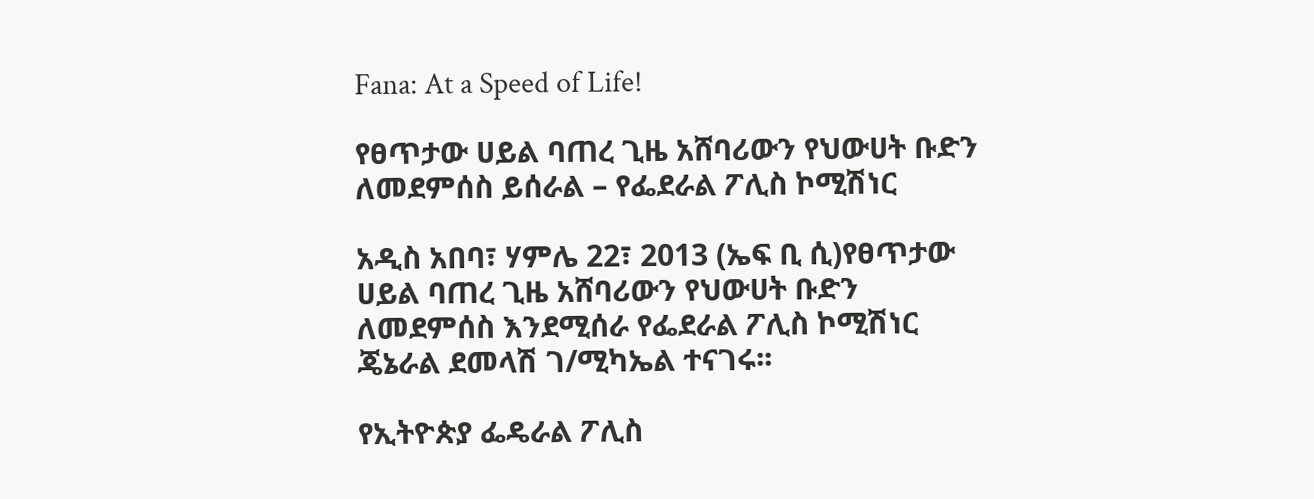Fana: At a Speed of Life!

የፀጥታው ሀይል ባጠረ ጊዜ አሸባሪውን የህውሀት ቡድን ለመደምሰስ ይሰራል – የፌደራል ፖሊስ ኮሚሽነር

አዲስ አበባ፣ ሃምሌ 22፣ 2013 (ኤፍ ቢ ሲ)የፀጥታው ሀይል ባጠረ ጊዜ አሸባሪውን የህውሀት ቡድን ለመደምሰስ እንደሚሰራ የፌደራል ፖሊስ ኮሚሽነር ጄኔራል ደመላሽ ገ/ሚካኤል ተናገሩ፡፡

የኢትዮጵያ ፌዴራል ፖሊስ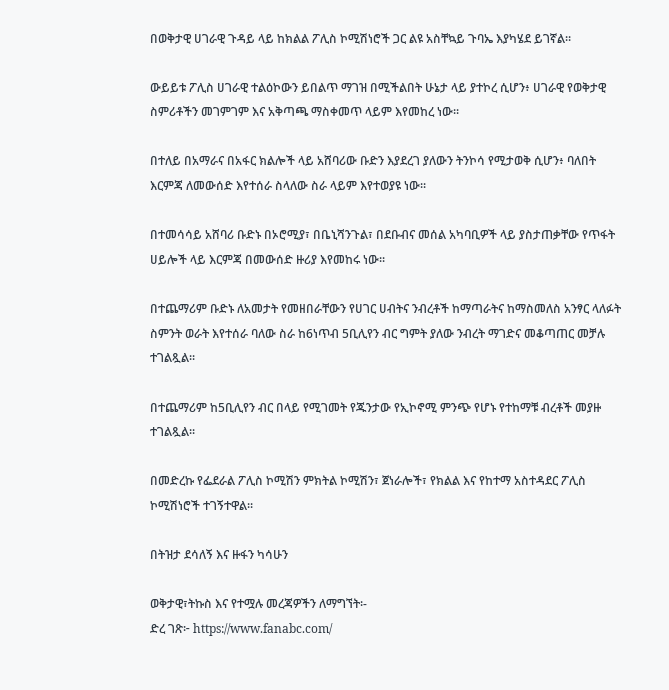በወቅታዊ ሀገራዊ ጉዳይ ላይ ከክልል ፖሊስ ኮሚሽነሮች ጋር ልዩ አስቸኳይ ጉባኤ እያካሄደ ይገኛል።

ውይይቱ ፖሊስ ሀገራዊ ተልዕኮውን ይበልጥ ማገዝ በሚችልበት ሁኔታ ላይ ያተኮረ ሲሆን፥ ሀገራዊ የወቅታዊ ስምሪቶችን መገምገም እና አቅጣጫ ማስቀመጥ ላይም እየመከረ ነው፡፡

በተለይ በአማራና በአፋር ክልሎች ላይ አሸባሪው ቡድን እያደረገ ያለውን ትንኮሳ የሚታወቅ ሲሆን፥ ባለበት እርምጃ ለመውሰድ እየተሰራ ስላለው ስራ ላይም እየተወያዩ ነው፡፡

በተመሳሳይ አሸባሪ ቡድኑ በኦሮሚያ፣ በቤኒሻንጉል፣ በደቡብና መሰል አካባቢዎች ላይ ያስታጠቃቸው የጥፋት ሀይሎች ላይ እርምጃ በመውሰድ ዙሪያ እየመከሩ ነው፡፡

በተጨማሪም ቡድኑ ለአመታት የመዘበራቸውን የሀገር ሀብትና ንብረቶች ከማጣራትና ከማስመለስ አንፃር ላለፉት ስምንት ወራት እየተሰራ ባለው ስራ ከ6ነጥብ 5ቢሊየን ብር ግምት ያለው ንብረት ማገድና መቆጣጠር መቻሉ ተገልጿል፡፡

በተጨማሪም ከ5ቢሊየን ብር በላይ የሚገመት የጁንታው የኢኮኖሚ ምንጭ የሆኑ የተከማቹ ብረቶች መያዙ ተገልጿል፡፡

በመድረኩ የፌደራል ፖሊስ ኮሚሽን ምክትል ኮሚሽን፣ ጀነራሎች፣ የክልል እና የከተማ አስተዳደር ፖሊስ ኮሚሽነሮች ተገኝተዋል፡፡

በትዝታ ደሳለኝ እና ዙፋን ካሳሁን

ወቅታዊ፣ትኩስ እና የተሟሉ መረጃዎችን ለማግኘት፡-
ድረ ገጽ፦ https://www.fanabc.com/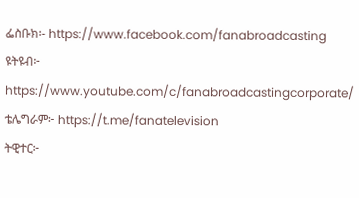ፌስቡክ፡- https://www.facebook.com/fanabroadcasting
ዩትዩብ፦ https://www.youtube.com/c/fanabroadcastingcorporate/
ቴሌግራም፦ https://t.me/fanatelevision
ትዊተር፦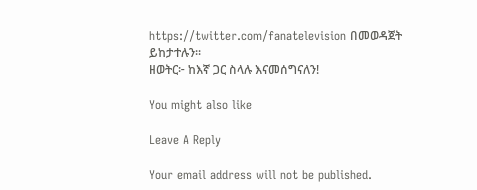https://twitter.com/fanatelevision በመወዳጀት ይከታተሉን፡፡
ዘወትር፦ ከእኛ ጋር ስላሉ እናመሰግናለን!

You might also like

Leave A Reply

Your email address will not be published.